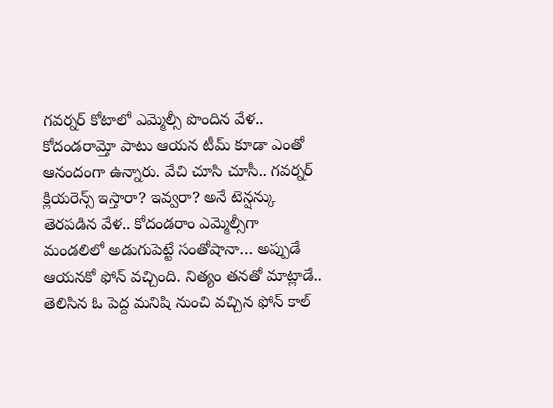గవర్నర్ కోటాలో ఎమ్మెల్సీ పొందిన వేళ.. కోదండరామ్తో పాటు ఆయన టీమ్ కూడా ఎంతో ఆనందంగా ఉన్నారు. వేచి చూసి చూసీ.. గవర్నర్ క్లియరెన్స్ ఇస్తారా? ఇవ్వరా? అనే టెన్షన్కు తెరపడిన వేళ.. కోదండరాం ఎమ్మెల్సీగా మండలిలో అడుగుపెట్టే సంతోషానా… అప్పుడే ఆయనకో ఫోన్ వచ్చింది. నిత్యం తనతో మాట్లాడే.. తెలిసిన ఓ పెద్ద మనిషి నుంచి వచ్చిన ఫోన్ కాల్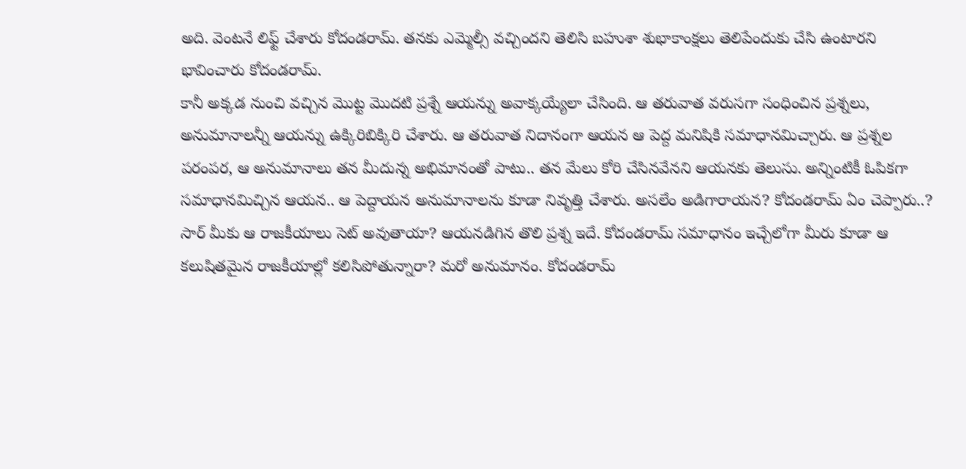అది. వెంటనే లిఫ్ట్ చేశారు కోదండరామ్. తనకు ఎమ్మెల్సీ వచ్చిందని తెలిసి బహుశా శుభాకాంక్షలు తెలిపేందుకు చేసి ఉంటారని భావించారు కోదండరామ్.
కానీ అక్కడ నుంచి వచ్చిన మొట్ట మొదటి ప్రశ్నే ఆయన్ను అవాక్కయ్యేలా చేసింది. ఆ తరువాత వరుసగా సంధించిన ప్రశ్నలు, అనుమానాలన్నీ ఆయన్ను ఉక్కిరిబిక్కిరి చేశారు. ఆ తరువాత నిదానంగా ఆయన ఆ పెద్ద మనిషికి సమాధానమిచ్చారు. ఆ ప్రశ్నల పరంపర, ఆ అనుమానాలు తన మీదున్న అభిమానంతో పాటు.. తన మేలు కోరి చేసినవేనని ఆయనకు తెలుసు. అన్నింటికీ ఓపికగా సమాధానమిచ్చిన ఆయన.. ఆ పెద్దాయన అనుమానాలను కూడా నివృత్తి చేశారు. అసలేం అడిగారాయన? కోదండరామ్ ఏం చెప్పారు..?
సార్ మీకు ఆ రాజకీయాలు సెట్ అవుతాయా? ఆయనడిగిన తొలి ప్రశ్న ఇదే. కోదండరామ్ సమాధానం ఇచ్చేలోగా మీరు కూడా ఆ కలుషితమైన రాజకీయాల్లో కలిసిపోతున్నారా? మరో అనుమానం. కోదండరామ్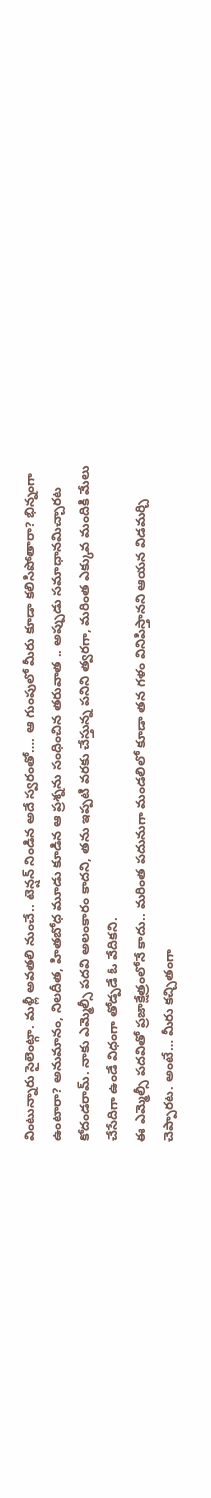వింటున్నారు సైలెంట్గా. మళ్లీ అవతలి నుంచే.. టెన్షన్ నిండిన అదే స్వరంతో…. ఆ గుంపులో మీరు కూడా కలిసిపోతారా? భిన్నంగా ఉంటారా? అనుమానం, నిలదీత, హితబోధ మూడు కూడిన ఆ ప్రశ్నను సంధించిన తరువాత .. అప్పుడు సమాధానమిచ్చారట కోదండరామ్. నాకు ఎమ్మెల్సీ పదవి అలంకారం కాదని, తను ఇప్పటి వరకు చేస్తున్న పనిని త్వరగా, మరింత ఎక్కువ మందికి మేలు చేసేదిగా ఉండే విధంగా తోడ్పడే ఓ వేదికని.
ఈ ఎమ్మెల్సీ పదవితో ప్రజాక్షేత్రంలోనే కాదు.. మరింత పదునుగా మండలిలో కూడా తన గళం వినిపిస్తానని ఆయన విడమర్చి చెప్పారట. అంటే… మీరు కచ్చితంగా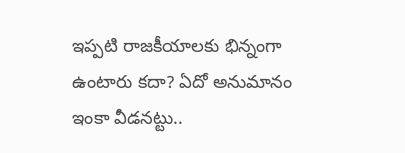ఇప్పటి రాజకీయాలకు భిన్నంగా ఉంటారు కదా? ఏదో అనుమానం ఇంకా వీడనట్టు..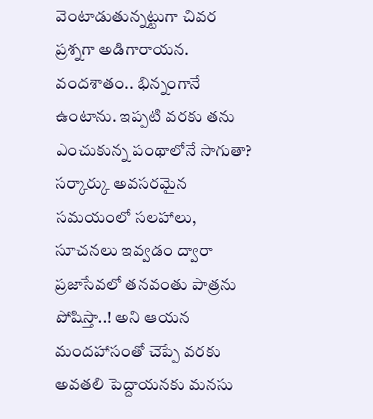వెంటాడుతున్నట్టుగా చివర ప్రశ్నగా అడిగారాయన. వందశాతం.. భిన్నంగానే ఉంటాను. ఇప్పటి వరకు తను ఎంచుకున్న పంథాలోనే సాగుతా? సర్కార్కు అవసరమైన సమయంలో సలహాలు, సూచనలు ఇవ్వడం ద్వారా ప్రజాసేవలో తనవంతు పాత్రను పోషిస్తా..! అని ఆయన మందహాసంతో చెప్పే వరకు అవతలి పెద్దాయనకు మనసు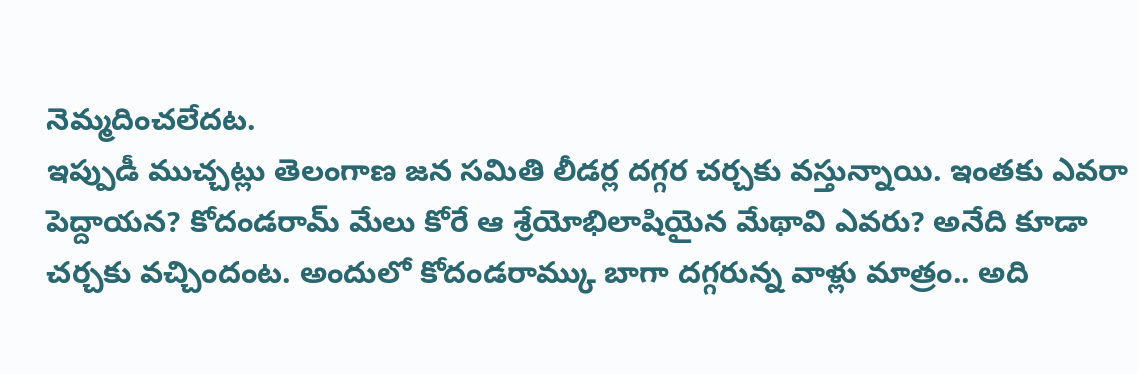నెమ్మదించలేదట.
ఇప్పుడీ ముచ్చట్లు తెలంగాణ జన సమితి లీడర్ల దగ్గర చర్చకు వస్తున్నాయి. ఇంతకు ఎవరా పెద్దాయన? కోదండరామ్ మేలు కోరే ఆ శ్రేయోభిలాషియైన మేథావి ఎవరు? అనేది కూడా చర్చకు వచ్చిందంట. అందులో కోదండరామ్కు బాగా దగ్గరున్న వాళ్లు మాత్రం.. అది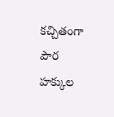కచ్చితంగా పౌర హక్కుల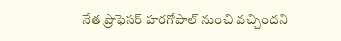నేత ప్రొఫెసర్ హరగోపాల్ నుంచి వచ్చిందని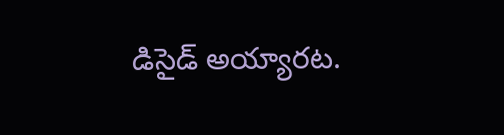డిసైడ్ అయ్యారట.